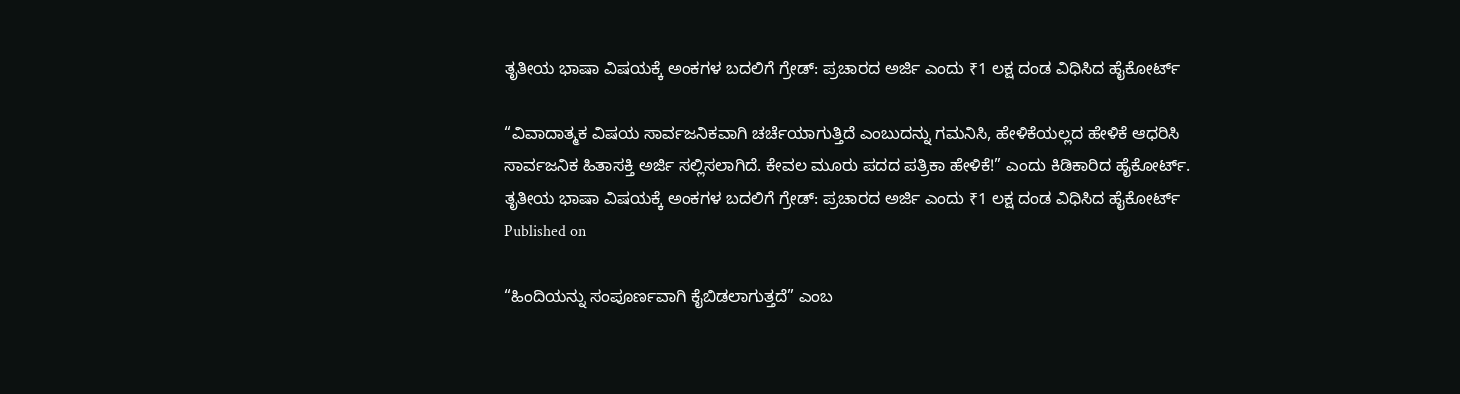ತೃತೀಯ ಭಾಷಾ ವಿಷಯಕ್ಕೆ ಅಂಕಗಳ ಬದಲಿಗೆ ಗ್ರೇಡ್‌: ಪ್ರಚಾರದ ಅರ್ಜಿ ಎಂದು ₹1 ಲಕ್ಷ ದಂಡ ವಿಧಿಸಿದ ಹೈಕೋರ್ಟ್‌

“ವಿವಾದಾತ್ಮಕ ವಿಷಯ ಸಾರ್ವಜನಿಕವಾಗಿ ಚರ್ಚೆಯಾಗುತ್ತಿದೆ ಎಂಬುದನ್ನು ಗಮನಿಸಿ, ಹೇಳಿಕೆಯಲ್ಲದ ಹೇಳಿಕೆ ಆಧರಿಸಿ ಸಾರ್ವಜನಿಕ ಹಿತಾಸಕ್ತಿ ಅರ್ಜಿ ಸಲ್ಲಿಸಲಾಗಿದೆ. ಕೇವಲ ಮೂರು ಪದದ ಪತ್ರಿಕಾ ಹೇಳಿಕೆ!” ಎಂದು ಕಿಡಿಕಾರಿದ ಹೈಕೋರ್ಟ್‌.
ತೃತೀಯ ಭಾಷಾ ವಿಷಯಕ್ಕೆ ಅಂಕಗಳ ಬದಲಿಗೆ ಗ್ರೇಡ್‌: ಪ್ರಚಾರದ ಅರ್ಜಿ ಎಂದು ₹1 ಲಕ್ಷ ದಂಡ ವಿಧಿಸಿದ ಹೈಕೋರ್ಟ್‌
Published on

“ಹಿಂದಿಯನ್ನು ಸಂಪೂರ್ಣವಾಗಿ ಕೈಬಿಡಲಾಗುತ್ತದೆ” ಎಂಬ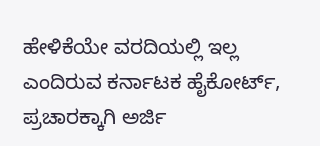ಹೇಳಿಕೆಯೇ ವರದಿಯಲ್ಲಿ ಇಲ್ಲ ಎಂದಿರುವ ಕರ್ನಾಟಕ ಹೈಕೋರ್ಟ್‌, ಪ್ರಚಾರಕ್ಕಾಗಿ ಅರ್ಜಿ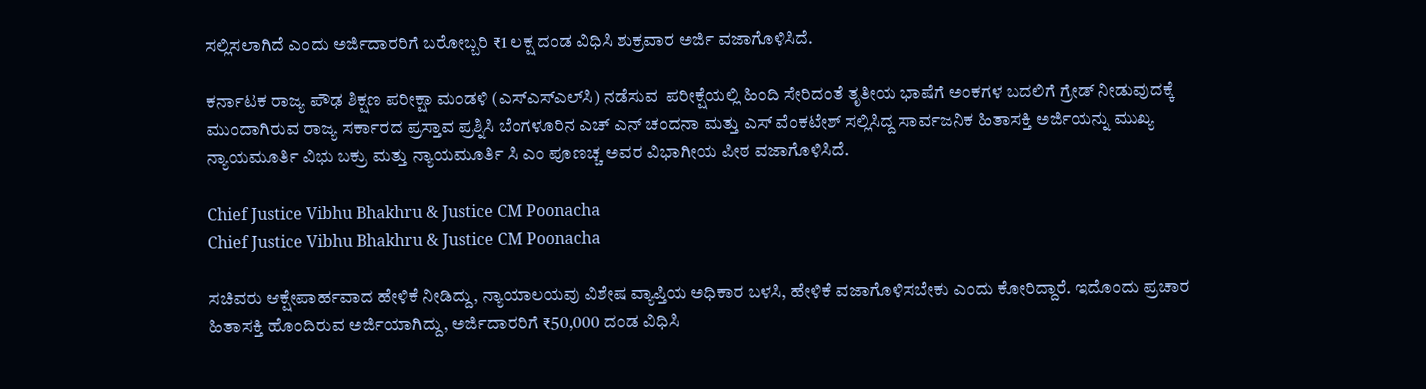ಸಲ್ಲಿಸಲಾಗಿದೆ ಎಂದು ಅರ್ಜಿದಾರರಿಗೆ ಬರೋಬ್ಬರಿ ₹1 ಲಕ್ಷ ದಂಡ ವಿಧಿಸಿ ಶುಕ್ರವಾರ ಅರ್ಜಿ ವಜಾಗೊಳಿಸಿದೆ.

ಕರ್ನಾಟಕ ರಾಜ್ಯ ಪೌಢ ಶಿಕ್ಷಣ ಪರೀಕ್ಷಾ ಮಂಡಳಿ (ಎಸ್‌ಎಸ್‌ಎಲ್‌ಸಿ) ನಡೆಸುವ  ಪರೀಕ್ಷೆಯಲ್ಲಿ ಹಿಂದಿ ಸೇರಿದಂತೆ ತೃತೀಯ ಭಾಷೆಗೆ ಅಂಕಗಳ ಬದಲಿಗೆ ಗ್ರೇಡ್‌ ನೀಡುವುದಕ್ಕೆ ಮುಂದಾಗಿರುವ ರಾಜ್ಯ ಸರ್ಕಾರದ ಪ್ರಸ್ತಾವ ಪ್ರಶ್ನಿಸಿ ಬೆಂಗಳೂರಿನ ಎಚ್‌ ಎನ್‌ ಚಂದನಾ ಮತ್ತು ಎಸ್ ವೆಂಕಟೇಶ್ ಸಲ್ಲಿಸಿದ್ದ ಸಾರ್ವಜನಿಕ ಹಿತಾಸಕ್ತಿ ಅರ್ಜಿಯನ್ನು ಮುಖ್ಯ ನ್ಯಾಯಮೂರ್ತಿ ವಿಭು ಬಕ್ರು ಮತ್ತು ನ್ಯಾಯಮೂರ್ತಿ ಸಿ ಎಂ ಪೂಣಚ್ಚ ಅವರ ವಿಭಾಗೀಯ ಪೀಠ ವಜಾಗೊಳಿಸಿದೆ.

Chief Justice Vibhu Bhakhru & Justice CM Poonacha
Chief Justice Vibhu Bhakhru & Justice CM Poonacha

ಸಚಿವರು ಆಕ್ಷೇಪಾರ್ಹವಾದ ಹೇಳಿಕೆ ನೀಡಿದ್ದು, ನ್ಯಾಯಾಲಯವು ವಿಶೇಷ ವ್ಯಾಪ್ತಿಯ ಅಧಿಕಾರ ಬಳಸಿ, ಹೇಳಿಕೆ ವಜಾಗೊಳಿಸಬೇಕು ಎಂದು ಕೋರಿದ್ದಾರೆ. ಇದೊಂದು ಪ್ರಚಾರ ಹಿತಾಸಕ್ತಿ ಹೊಂದಿರುವ ಅರ್ಜಿಯಾಗಿದ್ದು, ಅರ್ಜಿದಾರರಿಗೆ ₹50,000 ದಂಡ ವಿಧಿಸಿ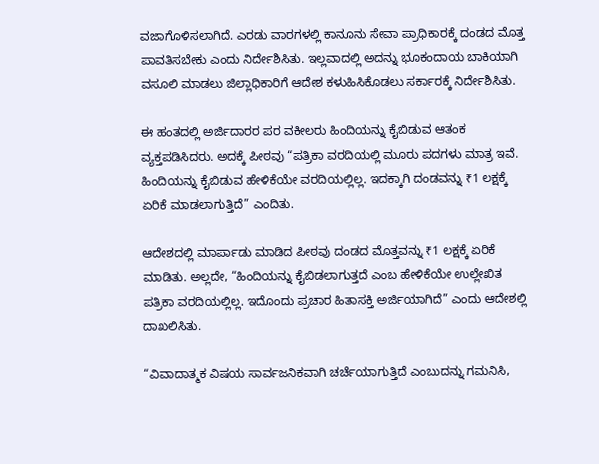ವಜಾಗೊಳಿಸಲಾಗಿದೆ. ಎರಡು ವಾರಗಳಲ್ಲಿ ಕಾನೂನು ಸೇವಾ ಪ್ರಾಧಿಕಾರಕ್ಕೆ ದಂಡದ ಮೊತ್ತ ಪಾವತಿಸಬೇಕು ಎಂದು ನಿರ್ದೇಶಿಸಿತು. ಇಲ್ಲವಾದಲ್ಲಿ ಅದನ್ನು ಭೂಕಂದಾಯ ಬಾಕಿಯಾಗಿ ವಸೂಲಿ ಮಾಡಲು ಜಿಲ್ಲಾಧಿಕಾರಿಗೆ ಆದೇಶ ಕಳುಹಿಸಿಕೊಡಲು ಸರ್ಕಾರಕ್ಕೆ ನಿರ್ದೇಶಿಸಿತು.

ಈ ಹಂತದಲ್ಲಿ ಅರ್ಜಿದಾರರ ಪರ ವಕೀಲರು ಹಿಂದಿಯನ್ನು ಕೈಬಿಡುವ ಆತಂಕ ವ್ಯಕ್ತಪಡಿಸಿದರು. ಅದಕ್ಕೆ ಪೀಠವು “ಪತ್ರಿಕಾ ವರದಿಯಲ್ಲಿ ಮೂರು ಪದಗಳು ಮಾತ್ರ ಇವೆ. ಹಿಂದಿಯನ್ನು ಕೈಬಿಡುವ ಹೇಳಿಕೆಯೇ ವರದಿಯಲ್ಲಿಲ್ಲ. ಇದಕ್ಕಾಗಿ ದಂಡವನ್ನು ₹1 ಲಕ್ಷಕ್ಕೆ ಏರಿಕೆ ಮಾಡಲಾಗುತ್ತಿದೆ” ಎಂದಿತು.

ಆದೇಶದಲ್ಲಿ ಮಾರ್ಪಾಡು ಮಾಡಿದ ಪೀಠವು ದಂಡದ ಮೊತ್ತವನ್ನು ₹1 ಲಕ್ಷಕ್ಕೆ ಏರಿಕೆ ಮಾಡಿತು. ಅಲ್ಲದೇ, “ಹಿಂದಿಯನ್ನು ಕೈಬಿಡಲಾಗುತ್ತದೆ ಎಂಬ ಹೇಳಿಕೆಯೇ ಉಲ್ಲೇಖಿತ ಪತ್ರಿಕಾ ವರದಿಯಲ್ಲಿಲ್ಲ. ಇದೊಂದು ಪ್ರಚಾರ ಹಿತಾಸಕ್ತಿ ಅರ್ಜಿಯಾಗಿದೆ” ಎಂದು ಆದೇಶಲ್ಲಿ ದಾಖಲಿಸಿತು.

“ವಿವಾದಾತ್ಮಕ ವಿಷಯ ಸಾರ್ವಜನಿಕವಾಗಿ ಚರ್ಚೆಯಾಗುತ್ತಿದೆ ಎಂಬುದನ್ನು ಗಮನಿಸಿ,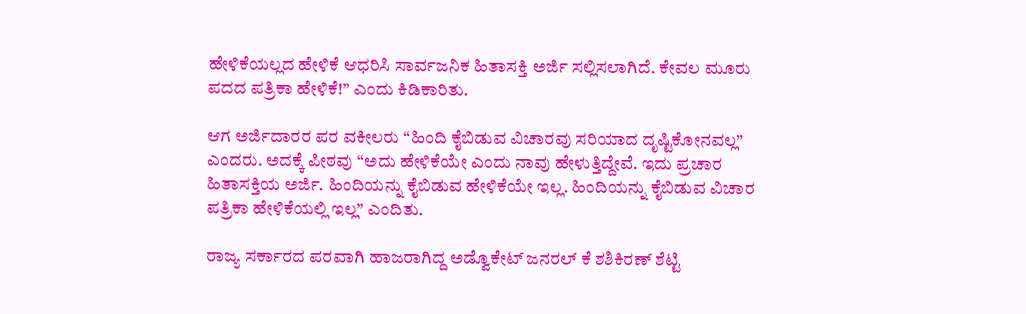ಹೇಳಿಕೆಯಲ್ಲದ ಹೇಳಿಕೆ ಆಧರಿಸಿ ಸಾರ್ವಜನಿಕ ಹಿತಾಸಕ್ತಿ ಅರ್ಜಿ ಸಲ್ಲಿಸಲಾಗಿದೆ. ಕೇವಲ ಮೂರು ಪದದ ಪತ್ರಿಕಾ ಹೇಳಿಕೆ!” ಎಂದು ಕಿಡಿಕಾರಿತು.

ಆಗ ಅರ್ಜಿದಾರರ ಪರ ವಕೀಲರು “ಹಿಂದಿ ಕೈಬಿಡುವ ವಿಚಾರವು ಸರಿಯಾದ ದೃಷ್ಟಿಕೋನವಲ್ಲ” ಎಂದರು. ಅದಕ್ಕೆ ಪೀಠವು “ಅದು ಹೇಳಿಕೆಯೇ ಎಂದು ನಾವು ಹೇಳುತ್ತಿದ್ದೇವೆ. ಇದು ಪ್ರಚಾರ ಹಿತಾಸಕ್ತಿಯ ಅರ್ಜಿ. ಹಿಂದಿಯನ್ನು ಕೈಬಿಡುವ ಹೇಳಿಕೆಯೇ ಇಲ್ಲ. ಹಿಂದಿಯನ್ನು ಕೈಬಿಡುವ ವಿಚಾರ ಪತ್ರಿಕಾ ಹೇಳಿಕೆಯಲ್ಲಿ ಇಲ್ಲ” ಎಂದಿತು.

ರಾಜ್ಯ ಸರ್ಕಾರದ ಪರವಾಗಿ ಹಾಜರಾಗಿದ್ದ ಅಡ್ವೊಕೇಟ್‌ ಜನರಲ್‌ ಕೆ ಶಶಿಕಿರಣ್‌ ಶೆಟ್ಟಿ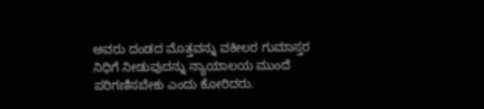ಅವರು ದಂಡದ ಮೊತ್ತವನ್ನು ವಕೀಲರ ಗುಮಾಸ್ತರ ನಿಧಿಗೆ ನೀಡುವುದನ್ನು ನ್ಯಾಯಾಲಯ ಮುಂದೆ ಪರಿಗಣಿಸಬೇಕು ಎಂದು ಕೋರಿದರು.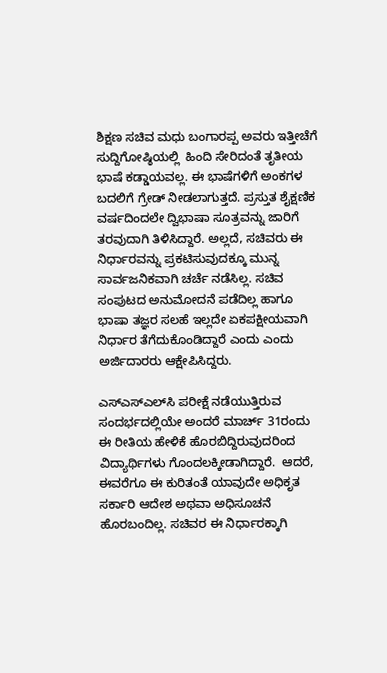ಶಿಕ್ಷಣ ಸಚಿವ ಮಧು ಬಂಗಾರಪ್ಪ ಅವರು ಇತ್ತೀಚೆಗೆ ಸುದ್ದಿಗೋಷ್ಠಿಯಲ್ಲಿ  ಹಿಂದಿ ಸೇರಿದಂತೆ ತೃತೀಯ ಭಾಷೆ ಕಡ್ಡಾಯವಲ್ಲ. ಈ ಭಾಷೆಗಳಿಗೆ ಅಂಕಗಳ ಬದಲಿಗೆ ಗ್ರೇಡ್ ನೀಡಲಾಗುತ್ತದೆ. ಪ್ರಸ್ತುತ ಶೈಕ್ಷಣಿಕ ವರ್ಷದಿಂದಲೇ ದ್ವಿಭಾಷಾ ಸೂತ್ರವನ್ನು ಜಾರಿಗೆ ತರವುದಾಗಿ ತಿಳಿಸಿದ್ದಾರೆ. ಅಲ್ಲದೆ, ಸಚಿವರು ಈ ನಿರ್ಧಾರವನ್ನು ಪ್ರಕಟಿಸುವುದಕ್ಕೂ ಮುನ್ನ ಸಾರ್ವಜನಿಕವಾಗಿ ಚರ್ಚೆ ನಡೆಸಿಲ್ಲ. ಸಚಿವ ಸಂಪುಟದ ಅನುಮೋದನೆ ಪಡೆದಿಲ್ಲ ಹಾಗೂ ಭಾಷಾ ತಜ್ಞರ ಸಲಹೆ ಇಲ್ಲದೇ ಏಕಪಕ್ಷೀಯವಾಗಿ ನಿರ್ಧಾರ ತೆಗೆದುಕೊಂಡಿದ್ದಾರೆ ಎಂದು ಎಂದು ಅರ್ಜಿದಾರರು ಆಕ್ಷೇಪಿಸಿದ್ದರು.

ಎಸ್ಎಸ್ಎಲ್‌ಸಿ ಪರೀಕ್ಷೆ ನಡೆಯುತ್ತಿರುವ ಸಂದರ್ಭದಲ್ಲಿಯೇ ಅಂದರೆ ಮಾರ್ಚ್ 31ರಂದು ಈ ರೀತಿಯ ಹೇಳಿಕೆ ಹೊರಬಿದ್ದಿರುವುದರಿಂದ ವಿದ್ಯಾರ್ಥಿಗಳು ಗೊಂದಲಕ್ಕೀಡಾಗಿದ್ದಾರೆ.  ಆದರೆ, ಈವರೆಗೂ ಈ ಕುರಿತಂತೆ ಯಾವುದೇ ಅಧಿಕೃತ ಸರ್ಕಾರಿ ಆದೇಶ ಅಥವಾ ಅಧಿಸೂಚನೆ ಹೊರಬಂದಿಲ್ಲ. ಸಚಿವರ ಈ ನಿರ್ಧಾರಕ್ಕಾಗಿ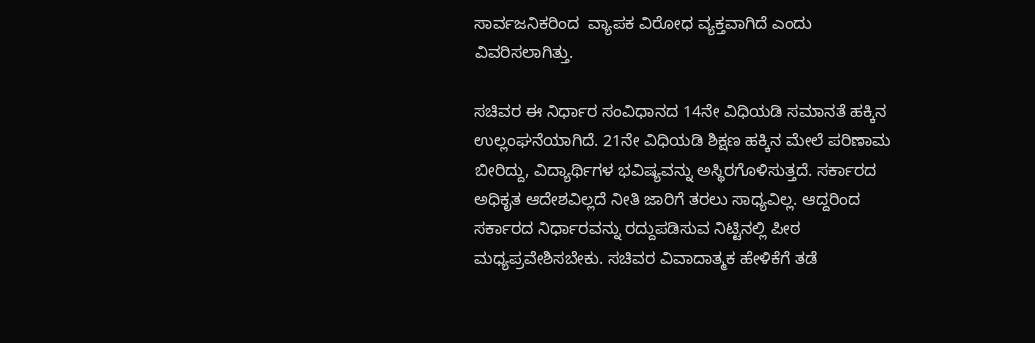ಸಾರ್ವಜನಿಕರಿಂದ  ವ್ಯಾಪಕ ವಿರೋಧ ವ್ಯಕ್ತವಾಗಿದೆ ಎಂದು ವಿವರಿಸಲಾಗಿತ್ತು.

ಸಚಿವರ ಈ ನಿರ್ಧಾರ ಸಂವಿಧಾನದ 14ನೇ ವಿಧಿಯಡಿ ಸಮಾನತೆ ಹಕ್ಕಿನ ಉಲ್ಲಂಘನೆಯಾಗಿದೆ. 21ನೇ ವಿಧಿಯಡಿ ಶಿಕ್ಷಣ ಹಕ್ಕಿನ ಮೇಲೆ ಪರಿಣಾಮ ಬೀರಿದ್ದು, ವಿದ್ಯಾರ್ಥಿಗಳ ಭವಿಷ್ಯವನ್ನು ಅಸ್ಥಿರಗೊಳಿಸುತ್ತದೆ. ಸರ್ಕಾರದ ಅಧಿಕೃತ ಆದೇಶವಿಲ್ಲದೆ ನೀತಿ ಜಾರಿಗೆ ತರಲು ಸಾಧ್ಯವಿಲ್ಲ. ಆದ್ದರಿಂದ ಸರ್ಕಾರದ ನಿರ್ಧಾರವನ್ನು ರದ್ದುಪಡಿಸುವ ನಿಟ್ಟಿನಲ್ಲಿ ಪೀಠ ಮಧ್ಯಪ್ರವೇಶಿಸಬೇಕು. ಸಚಿವರ ವಿವಾದಾತ್ಮಕ ಹೇಳಿಕೆಗೆ ತಡೆ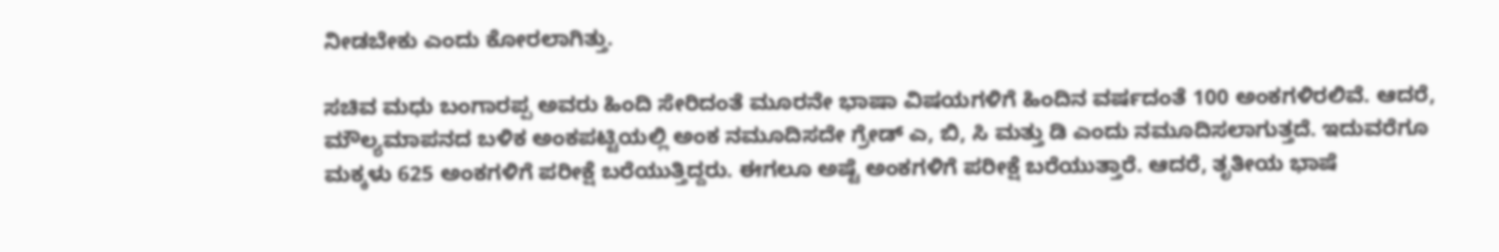ನೀಡಬೇಕು ಎಂದು ಕೋರಲಾಗಿತ್ತು.

ಸಚಿವ ಮಧು ಬಂಗಾರಪ್ಪ ಅವರು ಹಿಂದಿ ಸೇರಿದಂತೆ ಮೂರನೇ ಭಾಷಾ ವಿಷಯಗಳಿಗೆ ಹಿಂದಿನ ವರ್ಷದಂತೆ 100 ಅಂಕಗಳಿರಲಿವೆ. ಆದರೆ, ಮೌಲ್ಯಮಾಪನದ ಬಳಿಕ ಅಂಕಪಟ್ಟಿಯಲ್ಲಿ ಅಂಕ ನಮೂದಿಸದೇ ಗ್ರೇಡ್‌ ಎ, ಬಿ, ಸಿ ಮತ್ತು ಡಿ ಎಂದು ನಮೂದಿಸಲಾಗುತ್ತದೆ. ಇದುವರೆಗೂ ಮಕ್ಕಳು 625 ಅಂಕಗಳಿಗೆ ಪರೀಕ್ಷೆ ಬರೆಯುತ್ತಿದ್ದರು. ಈಗಲೂ ಅಷ್ಟೆ ಅಂಕಗಳಿಗೆ ಪರೀಕ್ಷೆ ಬರೆಯುತ್ತಾರೆ. ಆದರೆ, ತೃತೀಯ ಭಾಷೆ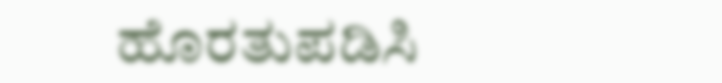ಹೊರತುಪಡಿಸಿ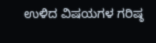ಉಳಿದ ವಿಷಯಗಳ ಗರಿಷ್ಠ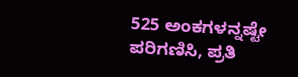525 ಅಂಕಗಳನ್ನಷ್ಟೇ ಪರಿಗಣಿಸಿ, ಪ್ರತಿ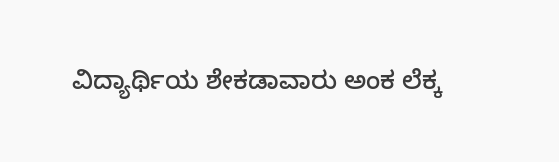ವಿದ್ಯಾರ್ಥಿಯ ಶೇಕಡಾವಾರು ಅಂಕ ಲೆಕ್ಕ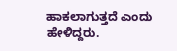ಹಾಕಲಾಗುತ್ತದೆ ಎಂದು ಹೇಳಿದ್ದರು.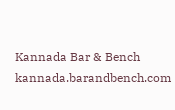Kannada Bar & Bench
kannada.barandbench.com